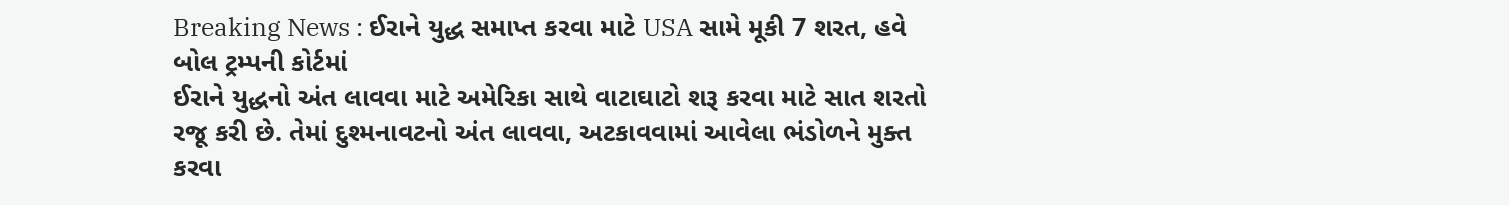Breaking News : ઈરાને યુદ્ધ સમાપ્ત કરવા માટે USA સામે મૂકી 7 શરત, હવે બોલ ટ્રમ્પની કોર્ટમાં
ઈરાને યુદ્ધનો અંત લાવવા માટે અમેરિકા સાથે વાટાઘાટો શરૂ કરવા માટે સાત શરતો રજૂ કરી છે. તેમાં દુશ્મનાવટનો અંત લાવવા, અટકાવવામાં આવેલા ભંડોળને મુક્ત કરવા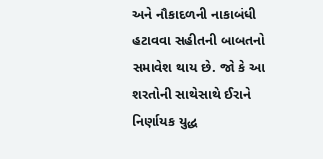અને નૌકાદળની નાકાબંધી હટાવવા સહીતની બાબતનો સમાવેશ થાય છે. જો કે આ શરતોની સાથેસાથે ઈરાને નિર્ણાયક યુદ્ધ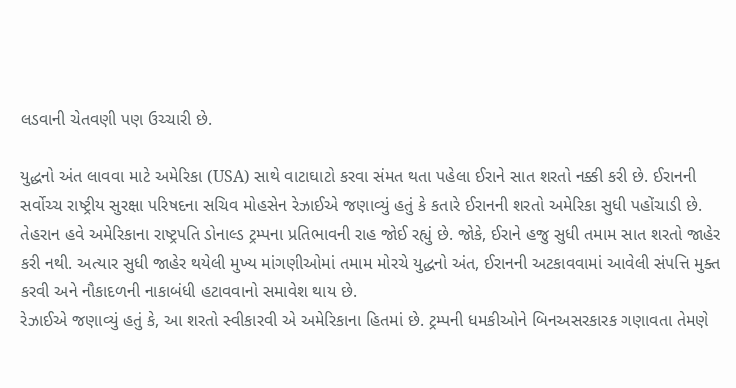લડવાની ચેતવણી પણ ઉચ્ચારી છે.

યુદ્ધનો અંત લાવવા માટે અમેરિકા (USA) સાથે વાટાઘાટો કરવા સંમત થતા પહેલા ઈરાને સાત શરતો નક્કી કરી છે. ઈરાનની સર્વોચ્ચ રાષ્ટ્રીય સુરક્ષા પરિષદના સચિવ મોહસેન રેઝાઈએ જણાવ્યું હતું કે કતારે ઈરાનની શરતો અમેરિકા સુધી પહોંચાડી છે. તેહરાન હવે અમેરિકાના રાષ્ટ્રપતિ ડોનાલ્ડ ટ્રમ્પના પ્રતિભાવની રાહ જોઈ રહ્યું છે. જોકે, ઈરાને હજુ સુધી તમામ સાત શરતો જાહેર કરી નથી. અત્યાર સુધી જાહેર થયેલી મુખ્ય માંગણીઓમાં તમામ મોરચે યુદ્ધનો અંત, ઈરાનની અટકાવવામાં આવેલી સંપત્તિ મુક્ત કરવી અને નૌકાદળની નાકાબંધી હટાવવાનો સમાવેશ થાય છે.
રેઝાઈએ જણાવ્યું હતું કે, આ શરતો સ્વીકારવી એ અમેરિકાના હિતમાં છે. ટ્રમ્પની ધમકીઓને બિનઅસરકારક ગણાવતા તેમણે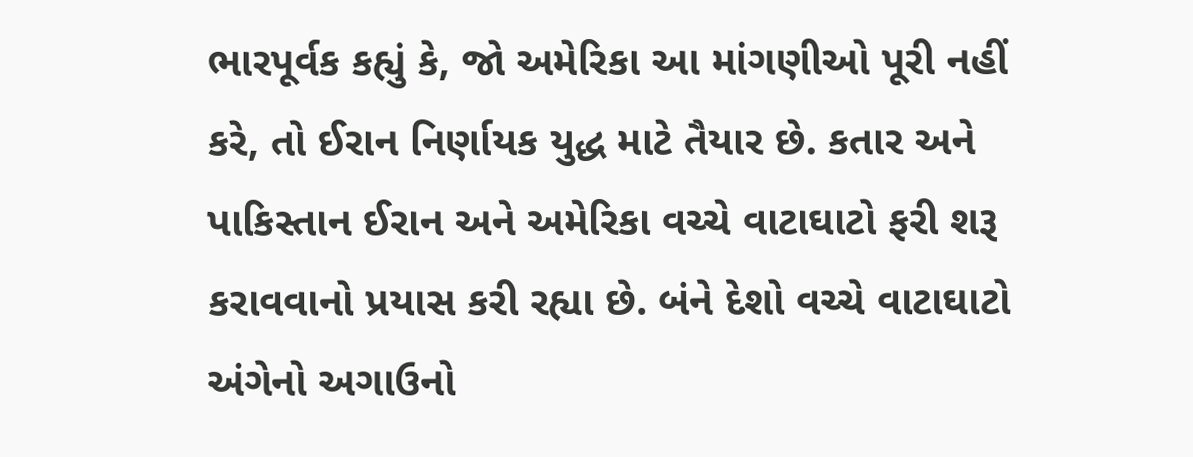ભારપૂર્વક કહ્યું કે, જો અમેરિકા આ માંગણીઓ પૂરી નહીં કરે, તો ઈરાન નિર્ણાયક યુદ્ધ માટે તૈયાર છે. કતાર અને પાકિસ્તાન ઈરાન અને અમેરિકા વચ્ચે વાટાઘાટો ફરી શરૂ કરાવવાનો પ્રયાસ કરી રહ્યા છે. બંને દેશો વચ્ચે વાટાઘાટો અંગેનો અગાઉનો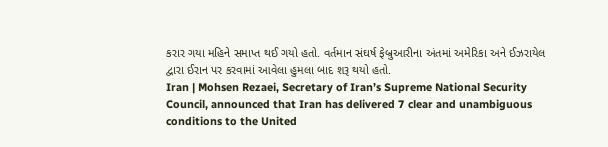કરાર ગયા મહિને સમાપ્ત થઈ ગયો હતો. વર્તમાન સંઘર્ષ ફેબ્રુઆરીના અંતમાં અમેરિકા અને ઈઝરાયેલ દ્વારા ઈરાન પર કરવામાં આવેલા હુમલા બાદ શરૂ થયો હતો.
Iran | Mohsen Rezaei, Secretary of Iran’s Supreme National Security Council, announced that Iran has delivered 7 clear and unambiguous conditions to the United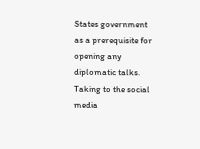States government as a prerequisite for opening any diplomatic talks.
Taking to the social media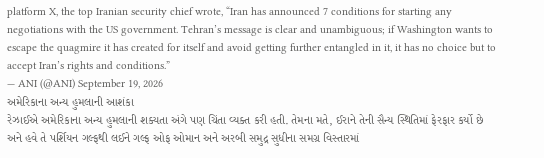platform X, the top Iranian security chief wrote, “Iran has announced 7 conditions for starting any negotiations with the US government. Tehran’s message is clear and unambiguous; if Washington wants to escape the quagmire it has created for itself and avoid getting further entangled in it, it has no choice but to accept Iran’s rights and conditions.”
— ANI (@ANI) September 19, 2026
અમેરિકાના અન્ય હુમલાની આશંકા
રેઝાઈએ અમેરિકાના અન્ય હુમલાની શક્યતા અંગે પણ ચિંતા વ્યક્ત કરી હતી. તેમના મતે, ઈરાને તેની સૈન્ય સ્થિતિમાં ફેરફાર કર્યો છે અને હવે તે પર્શિયન ગલ્ફથી લઈને ગલ્ફ ઓફ ઓમાન અને અરબી સમુદ્ર સુધીના સમગ્ર વિસ્તારમાં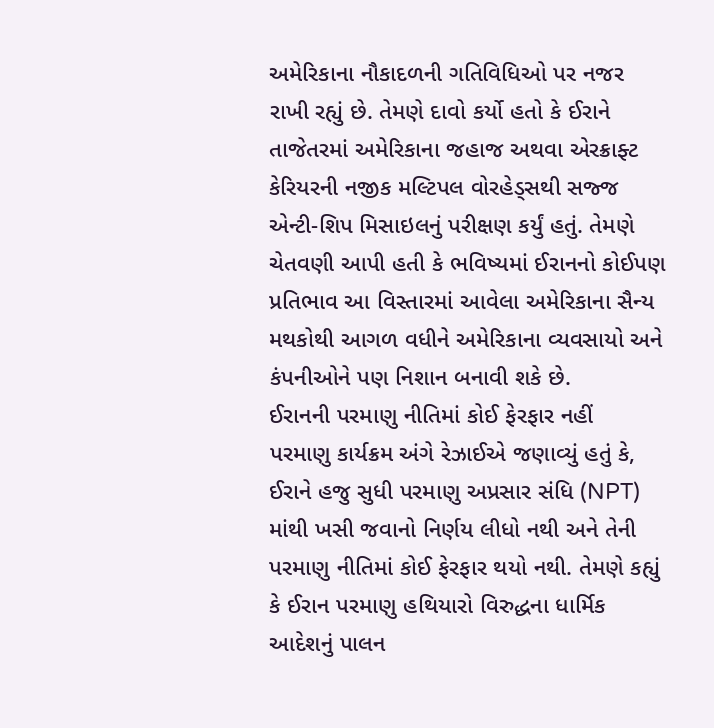અમેરિકાના નૌકાદળની ગતિવિધિઓ પર નજર રાખી રહ્યું છે. તેમણે દાવો કર્યો હતો કે ઈરાને તાજેતરમાં અમેરિકાના જહાજ અથવા એરક્રાફ્ટ કેરિયરની નજીક મલ્ટિપલ વોરહેડ્સથી સજ્જ એન્ટી-શિપ મિસાઇલનું પરીક્ષણ કર્યું હતું. તેમણે ચેતવણી આપી હતી કે ભવિષ્યમાં ઈરાનનો કોઈપણ પ્રતિભાવ આ વિસ્તારમાં આવેલા અમેરિકાના સૈન્ય મથકોથી આગળ વધીને અમેરિકાના વ્યવસાયો અને કંપનીઓને પણ નિશાન બનાવી શકે છે.
ઈરાનની પરમાણુ નીતિમાં કોઈ ફેરફાર નહીં
પરમાણુ કાર્યક્રમ અંગે રેઝાઈએ જણાવ્યું હતું કે, ઈરાને હજુ સુધી પરમાણુ અપ્રસાર સંધિ (NPT) માંથી ખસી જવાનો નિર્ણય લીધો નથી અને તેની પરમાણુ નીતિમાં કોઈ ફેરફાર થયો નથી. તેમણે કહ્યું કે ઈરાન પરમાણુ હથિયારો વિરુદ્ધના ધાર્મિક આદેશનું પાલન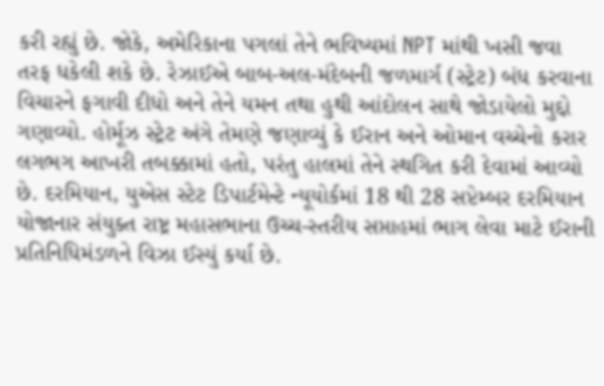કરી રહ્યું છે. જોકે, અમેરિકાના પગલાં તેને ભવિષ્યમાં NPT માંથી ખસી જવા તરફ ધકેલી શકે છે. રેઝાઈએ બાબ-અલ-મંદેબની જળમાર્ગ (સ્ટ્રેટ) બંધ કરવાના વિચારને ફગાવી દીધો અને તેને યમન તથા હુથી આંદોલન સાથે જોડાયેલો મુદ્દો ગણાવ્યો. હોર્મૂઝ સ્ટ્રેટ અંગે તેમણે જણાવ્યું કે ઈરાન અને ઓમાન વચ્ચેનો કરાર લગભગ આખરી તબક્કામાં હતો, પરંતુ હાલમાં તેને સ્થગિત કરી દેવામાં આવ્યો છે. દરમિયાન, યુએસ સ્ટેટ ડિપાર્ટમેન્ટે ન્યૂયોર્કમાં 18 થી 28 સપ્ટેમ્બર દરમિયાન યોજાનાર સંયુક્ત રાષ્ટ્ર મહાસભાના ઉચ્ચ-સ્તરીય સપ્તાહમાં ભાગ લેવા માટે ઈરાની પ્રતિનિધિમંડળને વિઝા ઈસ્યું કર્યા છે.